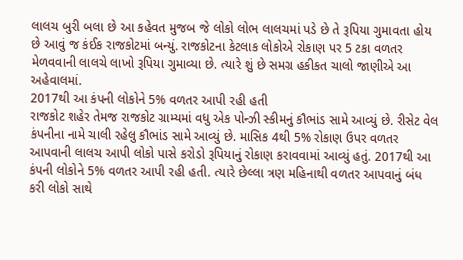લાલચ બુરી બલા છે આ કહેવત મુજબ જે લોકો લોભ લાલચમાં પડે છે તે રૂપિયા ગુમાવતા હોય છે આવું જ કંઈક રાજકોટમાં બન્યું. રાજકોટના કેટલાક લોકોએ રોકાણ પર 5 ટકા વળતર મેળવવાની લાલચે લાખો રૂપિયા ગુમાવ્યા છે. ત્યારે શું છે સમગ્ર હકીકત ચાલો જાણીએ આ અહેવાલમાં.
2017થી આ કંપની લોકોને 5% વળતર આપી રહી હતી
રાજકોટ શહેર તેમજ રાજકોટ ગ્રામ્યમાં વધુ એક પોન્ઝી સ્કીમનું કૌભાંડ સામે આવ્યું છે. રીસેટ વેલ કંપનીના નામે ચાલી રહેલુ કૌભાંડ સામે આવ્યું છે. માસિક 4થી 5% રોકાણ ઉપર વળતર આપવાની લાલચ આપી લોકો પાસે કરોડો રૂપિયાનું રોકાણ કરાવવામાં આવ્યું હતું. 2017થી આ કંપની લોકોને 5% વળતર આપી રહી હતી. ત્યારે છેલ્લા ત્રણ મહિનાથી વળતર આપવાનું બંધ કરી લોકો સાથે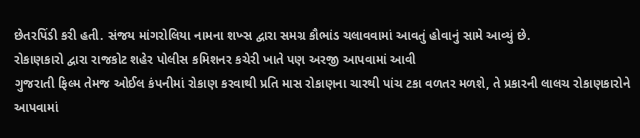છેતરપિંડી કરી હતી. સંજય માંગરોલિયા નામના શખ્સ દ્વારા સમગ્ર કૌભાંડ ચલાવવામાં આવતું હોવાનું સામે આવ્યું છે.
રોકાણકારો દ્વારા રાજકોટ શહેર પોલીસ કમિશનર કચેરી ખાતે પણ અરજી આપવામાં આવી
ગુજરાતી ફિલ્મ તેમજ ઓઈલ કંપનીમાં રોકાણ કરવાથી પ્રતિ માસ રોકાણના ચારથી પાંચ ટકા વળતર મળશે, તે પ્રકારની લાલચ રોકાણકારોને આપવામાં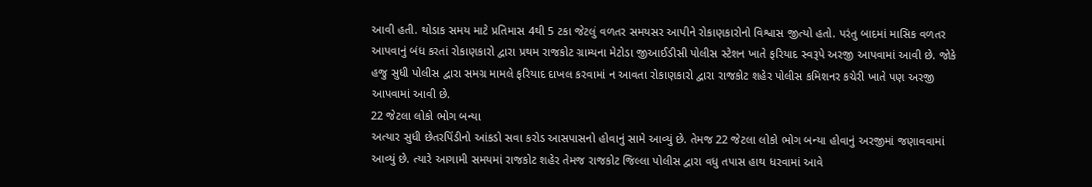આવી હતી. થોડાક સમય માટે પ્રતિમાસ 4થી 5 ટકા જેટલું વળતર સમયસર આપીને રોકાણકારોનો વિશ્વાસ જીત્યો હતો. પરંતુ બાદમાં માસિક વળતર આપવાનું બંધ કરતાં રોકાણકારો દ્વારા પ્રથમ રાજકોટ ગ્રામ્યના મેટોડા જીઆઈડીસી પોલીસ સ્ટેશન ખાતે ફરિયાદ સ્વરૂપે અરજી આપવામાં આવી છે. જોકે હજુ સુધી પોલીસ દ્વારા સમગ્ર મામલે ફરિયાદ દાખલ કરવામાં ન આવતા રોકાણકારો દ્વારા રાજકોટ શહેર પોલીસ કમિશનર કચેરી ખાતે પણ અરજી આપવામાં આવી છે.
22 જેટલા લોકો ભોગ બન્યા
અત્યાર સુધી છેતરપિંડીનો આંકડો સવા કરોડ આસપાસનો હોવાનું સામે આવ્યું છે. તેમજ 22 જેટલા લોકો ભોગ બન્યા હોવાનું અરજીમાં જણાવવામાં આવ્યું છે. ત્યારે આગામી સમયમાં રાજકોટ શહેર તેમજ રાજકોટ જિલ્લા પોલીસ દ્વારા વધુ તપાસ હાથ ધરવામાં આવે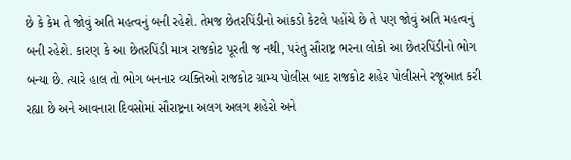છે કે કેમ તે જોવું અતિ મહત્વનું બની રહેશે. તેમજ છેતરપિંડીનો આંકડો કેટલે પહોંચે છે તે પણ જોવું અતિ મહત્વનું બની રહેશે. કારણ કે આ છેતરપિંડી માત્ર રાજકોટ પૂરતી જ નથી, પરંતુ સૌરાષ્ટ્ર ભરના લોકો આ છેતરપિંડીનો ભોગ બન્યા છે. ત્યારે હાલ તો ભોગ બનનાર વ્યક્તિઓ રાજકોટ ગ્રામ્ય પોલીસ બાદ રાજકોટ શહેર પોલીસને રજૂઆત કરી રહ્યા છે અને આવનારા દિવસોમાં સૌરાષ્ટ્રના અલગ અલગ શહેરો અને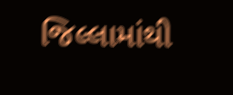જિલ્લામાંથી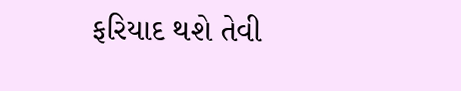ફરિયાદ થશે તેવી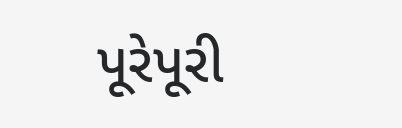પૂરેપૂરી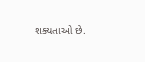શક્યતાઓ છે.